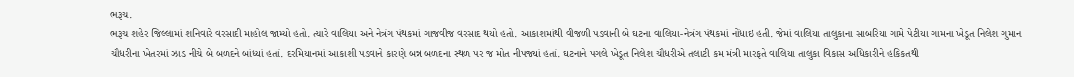ભરૂચ.
ભરૂચ શહેર જિલ્લામાં શનિવારે વરસાદી માહોલ જામ્યો હતો. ત્યારે વાલિયા અને નેત્રંગ પંથકમાં ગાજવીજ વરસાદ થયો હતો. આકાશમાંથી વીજળી પડવાની બે ઘટના વાલિયા-નેત્રંગ પંથકમાં નોંધાઇ હતી. જેમાં વાલિયા તાલુકાના સાબરિયા ગામે પેટીયા ગામના ખેડૂત નિલેશ ગુમાન ચૌધરીના ખેતરમાં ઝાડ નીચે બે બળદને બાંધ્યાં હતાં. દરમિયાનમાં આકાશી પડવાને કારણે બન્ન બળદના સ્થળ પર જ મોત નીપજ્યાં હતાં. ઘટનાને પગલે ખેડૂત નિલેશ ચૌધરીએ તલાટી કમ મંત્રી મારફતે વાલિયા તાલુકા વિકાસ અધિકારીને હકિકતથી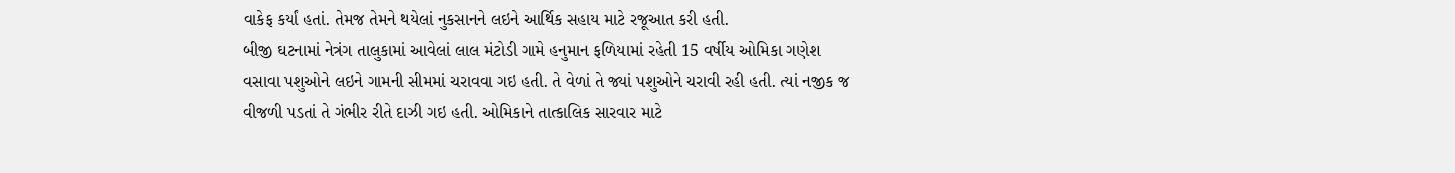વાકેફ કર્યાં હતાં. તેમજ તેમને થયેલાં નુકસાનને લઇને આર્થિક સહાય માટે રજૂઆત કરી હતી.
બીજી ઘટનામાં નેત્રંગ તાલુકામાં આવેલાં લાલ મંટોડી ગામે હનુમાન ફળિયામાં રહેતી 15 વર્ષીય ઓમિકા ગણેશ વસાવા પશુઓને લઇને ગામની સીમમાં ચરાવવા ગઇ હતી. તે વેળાં તે જ્યાં પશુઓને ચરાવી રહી હતી. ત્યાં નજીક જ વીજળી પડતાં તે ગંભીર રીતે દાઝી ગઇ હતી. ઓમિકાને તાત્કાલિક સારવાર માટે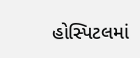હોસ્પિટલમાં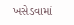ખસેડવામાં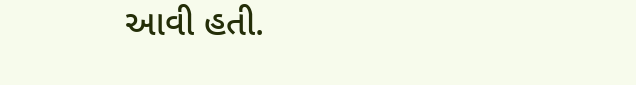આવી હતી.